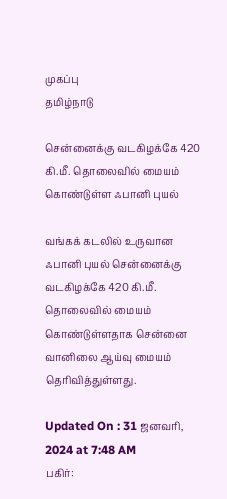முகப்பு
தமிழ்நாடு

சென்னைக்கு வடகிழக்கே 420 கி.மீ. தொலைவில் மையம் கொண்டுள்ள ஃபானி புயல்

வங்கக் கடலில் உருவான ஃபானி புயல் சென்னைக்கு வடகிழக்கே 420 கி.மீ. தொலைவில் மையம் கொண்டுள்ளதாக சென்னை வானிலை ஆய்வு மையம் தெரிவித்துள்ளது.

Updated On : 31 ஜனவரி, 2024 at 7:48 AM
பகிர்: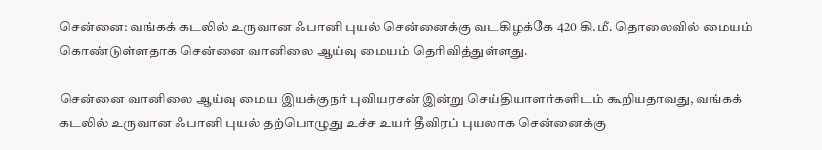சென்னை: வங்கக் கடலில் உருவான ஃபானி புயல் சென்னைக்கு வடகிழக்கே 420 கி.மீ. தொலைவில் மையம் கொண்டுள்ளதாக சென்னை வானிலை ஆய்வு மையம் தெரிவித்துள்ளது.

சென்னை வானிலை ஆய்வு மைய இயக்குநர் புவியரசன் இன்று செய்தியாளர்களிடம் கூறியதாவது, வங்கக் கடலில் உருவான ஃபானி புயல் தற்பொழுது உச்ச உயர் தீவிரப் புயலாக சென்னைக்கு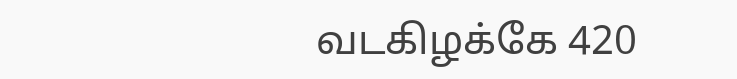வடகிழக்கே 420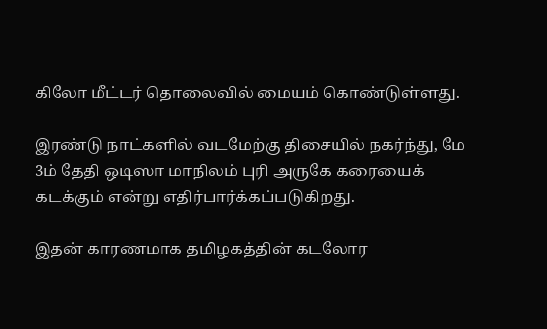கிலோ மீட்டர் தொலைவில் மையம் கொண்டுள்ளது.

இரண்டு நாட்களில் வடமேற்கு திசையில் நகர்ந்து, மே 3ம் தேதி ஒடிஸா மாநிலம் புரி அருகே கரையைக் கடக்கும் என்று எதிர்பார்க்கப்படுகிறது.

இதன் காரணமாக தமிழகத்தின் கடலோர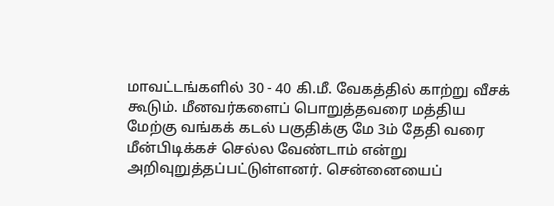மாவட்டங்களில் 30 - 40 கி.மீ. வேகத்தில் காற்று வீசக் கூடும். மீனவர்களைப் பொறுத்தவரை மத்திய மேற்கு வங்கக் கடல் பகுதிக்கு மே 3ம் தேதி வரை மீன்பிடிக்கச் செல்ல வேண்டாம் என்று அறிவுறுத்தப்பட்டுள்ளனர். சென்னையைப்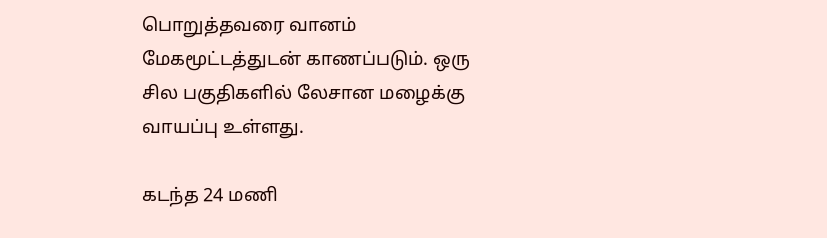பொறுத்தவரை வானம் மேகமூட்டத்துடன் காணப்படும். ஒரு சில பகுதிகளில் லேசான மழைக்கு வாயப்பு உள்ளது.

கடந்த 24 மணி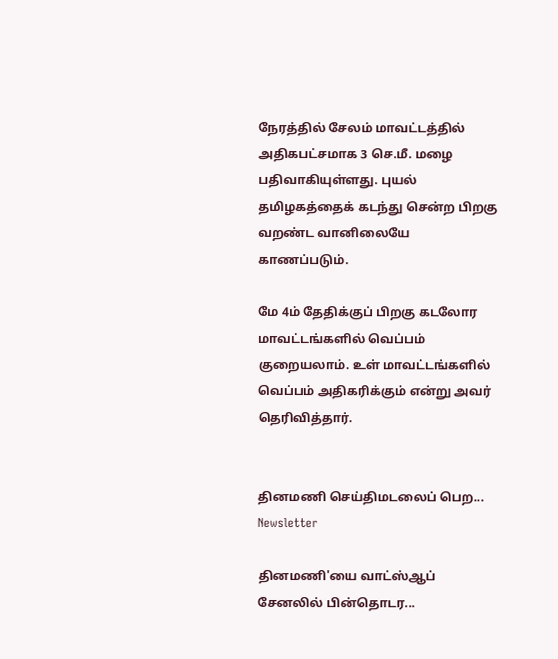நேரத்தில் சேலம் மாவட்டத்தில் அதிகபட்சமாக 3 செ.மீ. மழை பதிவாகியுள்ளது. புயல் தமிழகத்தைக் கடந்து சென்ற பிறகு வறண்ட வானிலையே காணப்படும்.

மே 4ம் தேதிக்குப் பிறகு கடலோர மாவட்டங்களில் வெப்பம் குறையலாம். உள் மாவட்டங்களில் வெப்பம் அதிகரிக்கும் என்று அவர் தெரிவித்தார்.


தினமணி செய்திமடலைப் பெற... Newsletter

தினமணி'யை வாட்ஸ்ஆப் சேனலில் பின்தொடர...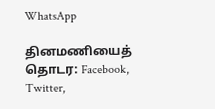WhatsApp

தினமணியைத் தொடர: Facebook, Twitter,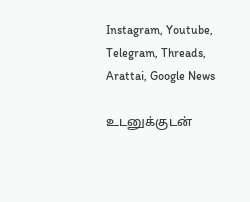Instagram, Youtube, Telegram, Threads, Arattai, Google News

உடனுக்குடன்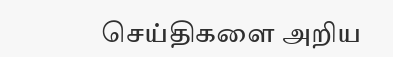செய்திகளை அறிய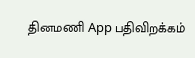தினமணி App பதிவிறக்கம்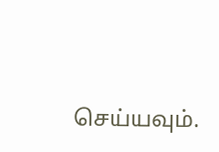செய்யவும்.